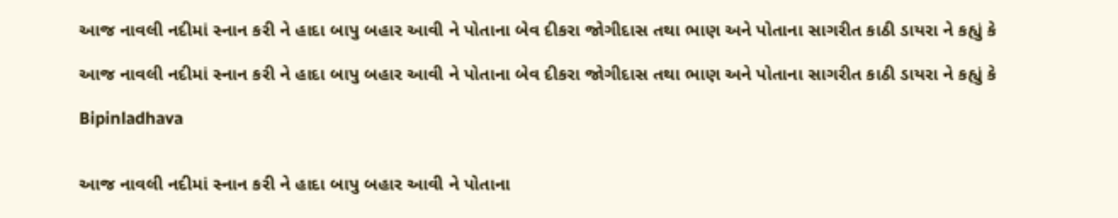આજ નાવલી નદીમાં સ્નાન કરી ને હાદા બાપુ બહાર આવી ને પોતાના બેવ દીકરા જોગીદાસ તથા ભાણ અને પોતાના સાગરીત કાઠી ડાયરા ને કહ્યું કે

આજ નાવલી નદીમાં સ્નાન કરી ને હાદા બાપુ બહાર આવી ને પોતાના બેવ દીકરા જોગીદાસ તથા ભાણ અને પોતાના સાગરીત કાઠી ડાયરા ને કહ્યું કે

Bipinladhava


આજ નાવલી નદીમાં સ્નાન કરી ને હાદા બાપુ બહાર આવી ને પોતાના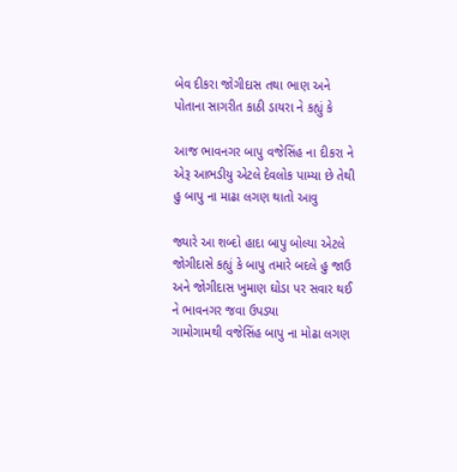બેવ દીકરા જોગીદાસ તથા ભાણ અને પોતાના સાગરીત કાઠી ડાયરા ને કહ્યું કે

આજ ભાવનગર બાપુ વજેસિંહ ના દીકરા ને એરૂ આભડીયુ એટલે દેવલોક પામ્યા છે તેથી હુ બાપુ ના માઢા લગણ થાતો આવુ

જ્યારે આ શબ્દો હાદા બાપુ બોલ્યા એટલે જોગીદાસે કહ્યું કે બાપુ તમારે બદલે હુ જાઉ અને જોગીદાસ ખુમાણ ઘોડા પર સવાર થઈ ને ભાવનગર જવા ઉપડ્યા
ગામોગામથી વજેસિંહ બાપુ ના મોઢા લગણ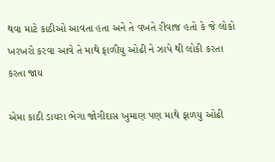થવા માટે કાઠીઓ આવતા હતા અને તે વખતે રીવાજ હતો કે જે લોકો ખરખરો કરવા આવે તે માથે ફાળીયુ ઓઢી ને ઝાપે થી લોકી કરતા કરતા જાય

એમા કાઠી ડાયરા ભેગા જોગીદાસ ખુમાણ પણ માથે ફાળયુ ઓઢી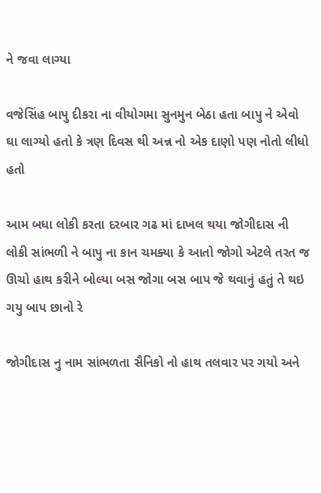ને જવા લાગ્યા

વજેસિંહ બાપુ દીકરા ના વીયોગમા સુનમુન બેઠા હતા બાપુ ને એવો ઘા લાગ્યો હતો કે ત્રણ દિવસ થી અન્ન નો એક દાણો પણ નોતો લીધો હતો

આમ બધા લોકી કરતા દરબાર ગઢ માં દાખલ થયા જોગીદાસ ની લોકી સાંભળી ને બાપુ ના કાન ચમક્યા કે આતો જોગો એટલે તરત જ ઊચો હાથ કરીને બોલ્યા બસ જોગા બસ બાપ જે થવાનું હતું તે થઇ ગયુ બાપ છાનો રે

જોગીદાસ નુ નામ સાંભળતા સૈનિકો નો હાથ તલવાર પર ગયો અને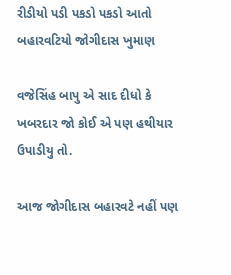રીડીયો પડી પકડો પકડો આતો બહારવટિયો જોગીદાસ ખુમાણ

વજેસિંહ બાપુ એ સાદ દીધો કે ખબરદાર જો કોઈ એ પણ હથીયાર ઉપાડીયુ તો.

આજ જોગીદાસ બહારવટે નહીં પણ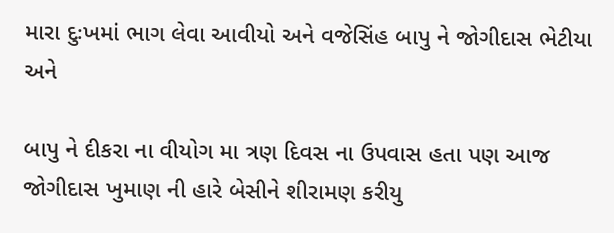મારા દુઃખમાં ભાગ લેવા આવીયો અને વજેસિંહ બાપુ ને જોગીદાસ ભેટીયા અને

બાપુ ને દીકરા ના વીયોગ મા ત્રણ દિવસ ના ઉપવાસ હતા પણ આજ જોગીદાસ ખુમાણ ની હારે બેસીને શીરામણ કરીયુ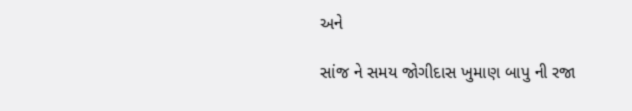અને

સાંજ ને સમય જોગીદાસ ખુમાણ બાપુ ની રજા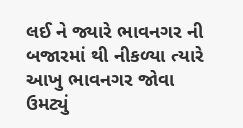લઈ ને જ્યારે ભાવનગર ની બજારમાં થી નીકળ્યા ત્યારે આખુ ભાવનગર જોવા ઉમટ્યું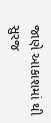જાણે આકાશમાં થી સુરજ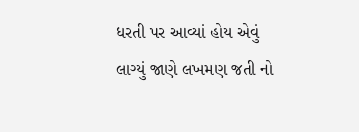ધરતી પર આવ્યાં હોય એવું લાગ્યું જાણે લખમણ જતી નો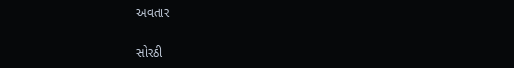અવતાર

સોરઠી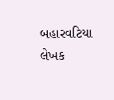બહારવટિયા
લેખક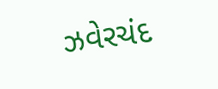ઝવેરચંદ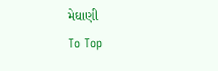મેઘાણી
To Top